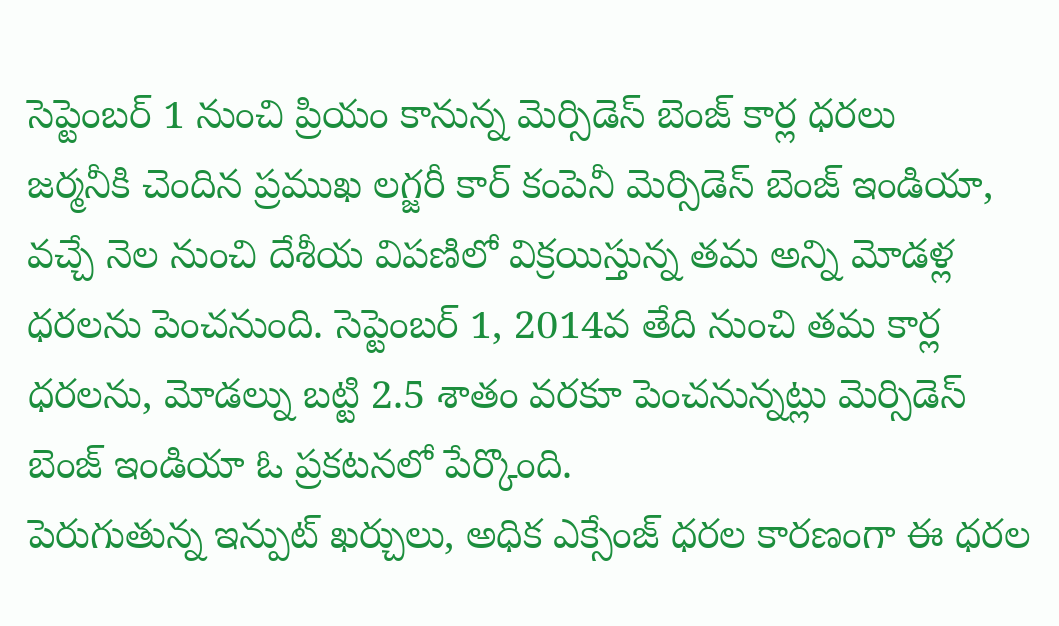సెప్టెంబర్ 1 నుంచి ప్రియం కానున్న మెర్సిడెస్ బెంజ్ కార్ల ధరలు
జర్మనీకి చెందిన ప్రముఖ లగ్జరీ కార్ కంపెనీ మెర్సిడెస్ బెంజ్ ఇండియా, వచ్చే నెల నుంచి దేశీయ విపణిలో విక్రయిస్తున్న తమ అన్ని మోడళ్ల ధరలను పెంచనుంది. సెప్టెంబర్ 1, 2014వ తేది నుంచి తమ కార్ల ధరలను, మోడల్ను బట్టి 2.5 శాతం వరకూ పెంచనున్నట్లు మెర్సిడెస్ బెంజ్ ఇండియా ఓ ప్రకటనలో పేర్కొంది.
పెరుగుతున్న ఇన్పుట్ ఖర్చులు, అధిక ఎక్సేంజ్ ధరల కారణంగా ఈ ధరల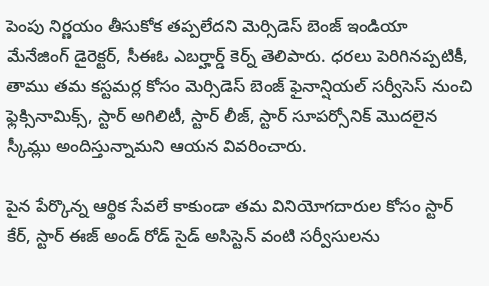పెంపు నిర్ణయం తీసుకోక తప్పలేదని మెర్సిడెస్ బెంజ్ ఇండియా మేనేజింగ్ డైరెక్టర్, సీఈఓ ఎబర్హార్డ్ కెర్న్ తెలిపారు. ధరలు పెరిగినప్పటికీ, తాము తమ కస్టమర్ల కోసం మెర్సిడెస్ బెంజ్ ఫైనాన్షియల్ సర్వీసెస్ నుంచి ఫ్లెక్సినామిక్స్, స్టార్ అగిలిటీ, స్టార్ లీజ్, స్టార్ సూపర్సోనిక్ మొదలైన స్కీమ్లు అందిస్తున్నామని ఆయన వివరించారు.

పైన పేర్కొన్న ఆర్థిక సేవలే కాకుండా తమ వినియోగదారుల కోసం స్టార్ కేర్, స్టార్ ఈజ్ అండ్ రోడ్ సైడ్ అసిస్టెన్ వంటి సర్వీసులను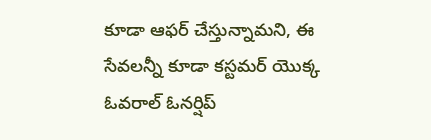కూడా ఆఫర్ చేస్తున్నామని, ఈ సేవలన్నీ కూడా కస్టమర్ యొక్క ఓవరాల్ ఓనర్షిప్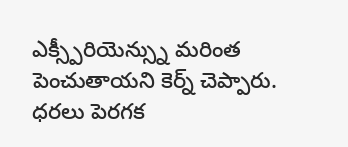ఎక్స్పీరియెన్స్ను మరింత పెంచుతాయని కెర్న్ చెప్పారు. ధరలు పెరగక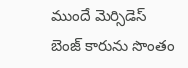ముందే మెర్సిడెస్ బెంజ్ కారును సొంతం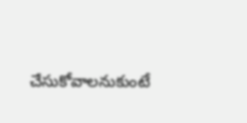చేసుకోవాలనుకుంటే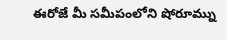ఈరోజే మీ సమీపంలోని షోరూమ్ను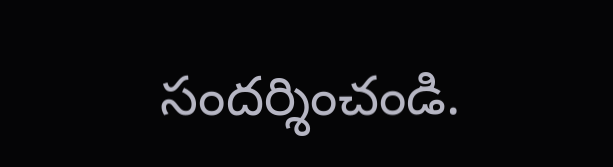సందర్శించండి.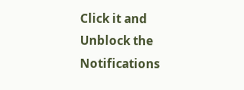Click it and Unblock the Notifications